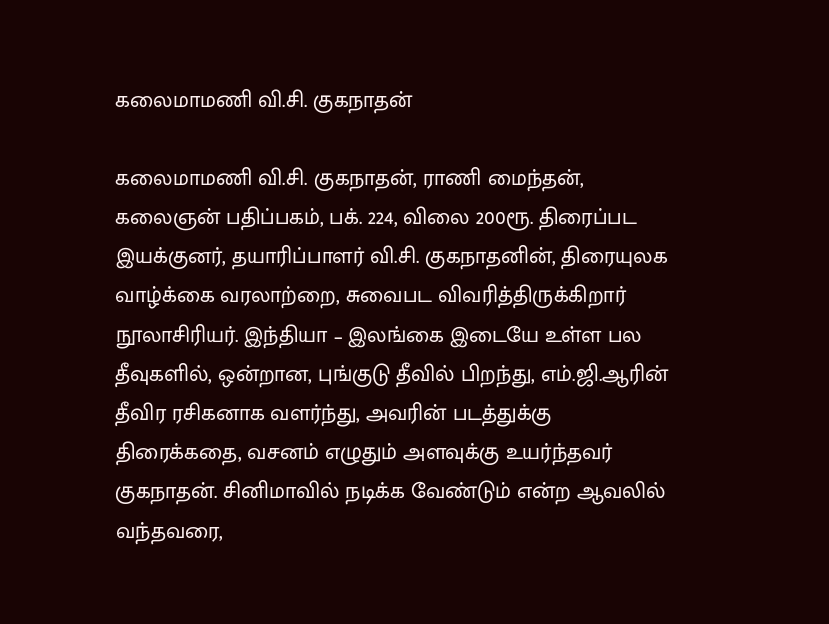கலைமாமணி வி.சி. குகநாதன்

கலைமாமணி வி.சி. குகநாதன், ராணி மைந்தன், கலைஞன் பதிப்பகம், பக். 224, விலை 200ரூ. திரைப்பட இயக்குனர், தயாரிப்பாளர் வி.சி. குகநாதனின், திரையுலக வாழ்க்கை வரலாற்றை, சுவைபட விவரித்திருக்கிறார் நூலாசிரியர். இந்தியா – இலங்கை இடையே உள்ள பல தீவுகளில், ஒன்றான, புங்குடு தீவில் பிறந்து, எம்.ஜி.ஆரின் தீவிர ரசிகனாக வளர்ந்து, அவரின் படத்துக்கு திரைக்கதை, வசனம் எழுதும் அளவுக்கு உயர்ந்தவர் குகநாதன். சினிமாவில் நடிக்க வேண்டும் என்ற ஆவலில் வந்தவரை,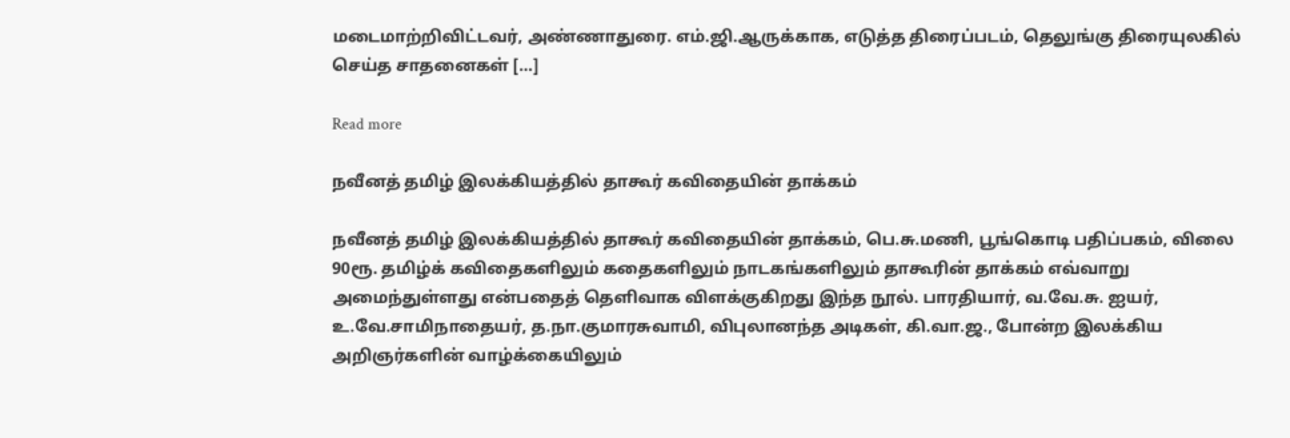மடைமாற்றிவிட்டவர், அண்ணாதுரை. எம்.ஜி.ஆருக்காக, எடுத்த திரைப்படம், தெலுங்கு திரையுலகில் செய்த சாதனைகள் […]

Read more

நவீனத் தமிழ் இலக்கியத்தில் தாகூர் கவிதையின் தாக்கம்

நவீனத் தமிழ் இலக்கியத்தில் தாகூர் கவிதையின் தாக்கம், பெ.சு.மணி, பூங்கொடி பதிப்பகம், விலை 90ரூ. தமிழ்க் கவிதைகளிலும் கதைகளிலும் நாடகங்களிலும் தாகூரின் தாக்கம் எவ்வாறு அமைந்துள்ளது என்பதைத் தெளிவாக விளக்குகிறது இந்த நூல். பாரதியார், வ.வே.சு. ஐயர், உ.வே.சாமிநாதையர், த.நா.குமாரசுவாமி, விபுலானந்த அடிகள், கி.வா.ஜ., போன்ற இலக்கிய அறிஞர்களின் வாழ்க்கையிலும்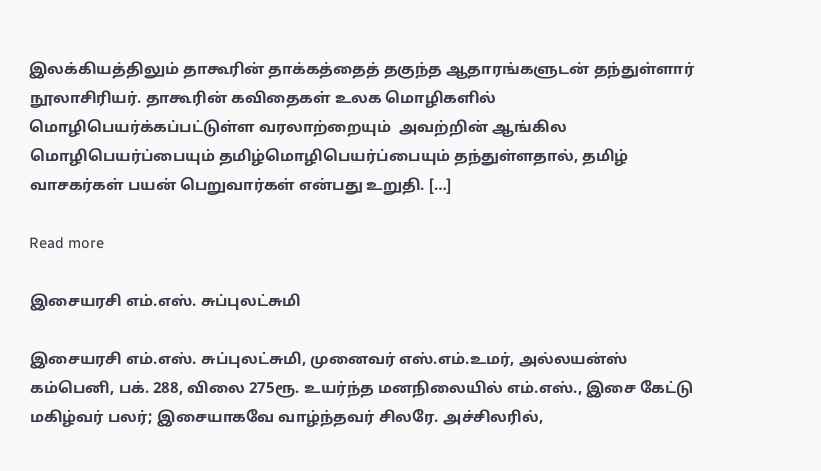இலக்கியத்திலும் தாகூரின் தாக்கத்தைத் தகுந்த ஆதாரங்களுடன் தந்துள்ளார் நூலாசிரியர். தாகூரின் கவிதைகள் உலக மொழிகளில் மொழிபெயர்க்கப்பட்டுள்ள வரலாற்றையும்  அவற்றின் ஆங்கில மொழிபெயர்ப்பையும் தமிழ்மொழிபெயர்ப்பையும் தந்துள்ளதால், தமிழ் வாசகர்கள் பயன் பெறுவார்கள் என்பது உறுதி. […]

Read more

இசையரசி எம்.எஸ். சுப்புலட்சுமி

இசையரசி எம்.எஸ். சுப்புலட்சுமி, முனைவர் எஸ்.எம்.உமர், அல்லயன்ஸ் கம்பெனி, பக். 288, விலை 275ரூ. உயர்ந்த மனநிலையில் எம்.எஸ்., இசை கேட்டு மகிழ்வர் பலர்; இசையாகவே வாழ்ந்தவர் சிலரே. அச்சிலரில்,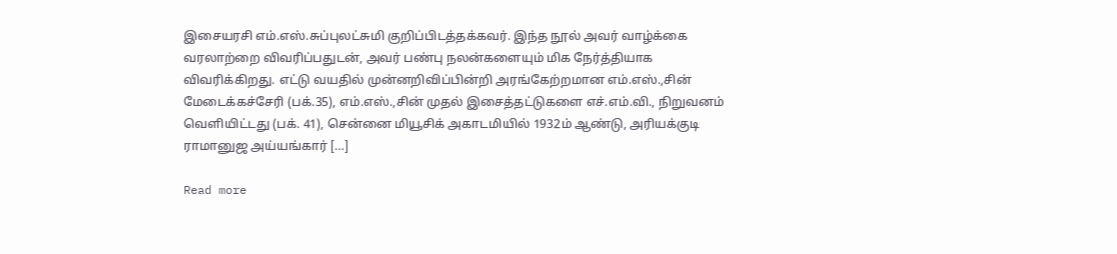இசையரசி எம்.எஸ்.சுப்புலட்சுமி குறிப்பிடத்தக்கவர். இந்த நூல் அவர் வாழ்க்கை வரலாற்றை விவரிப்பதுடன், அவர் பண்பு நலன்களையும் மிக நேர்த்தியாக விவரிக்கிறது. எட்டு வயதில் முன்னறிவிப்பின்றி அரங்கேற்றமான எம்.எஸ்.,சின் மேடைக்கச்சேரி (பக்.35), எம்.எஸ்.,சின் முதல் இசைத்தட்டுகளை எச்.எம்.வி., நிறுவனம் வெளியிட்டது (பக். 41), சென்னை மியூசிக் அகாடமியில் 1932ம் ஆண்டு, அரியக்குடி ராமானுஜ அய்யங்கார் […]

Read more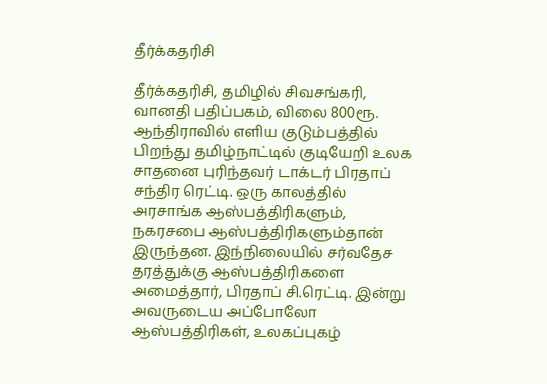தீர்க்கதரிசி

தீர்க்கதரிசி, தமிழில் சிவசங்கரி, வானதி பதிப்பகம், விலை 800ரூ. ஆந்திராவில் எளிய குடும்பத்தில் பிறந்து தமிழ்நாட்டில் குடியேறி உலக சாதனை புரிந்தவர் டாக்டர் பிரதாப் சந்திர ரெட்டி. ஒரு காலத்தில் அரசாங்க ஆஸ்பத்திரிகளும், நகரசபை ஆஸ்பத்திரிகளும்தான் இருந்தன. இந்நிலையில் சர்வதேச தரத்துக்கு ஆஸ்பத்திரிகளை அமைத்தார், பிரதாப் சி.ரெட்டி. இன்று அவருடைய அப்போலோ ஆஸ்பத்திரிகள், உலகப்புகழ்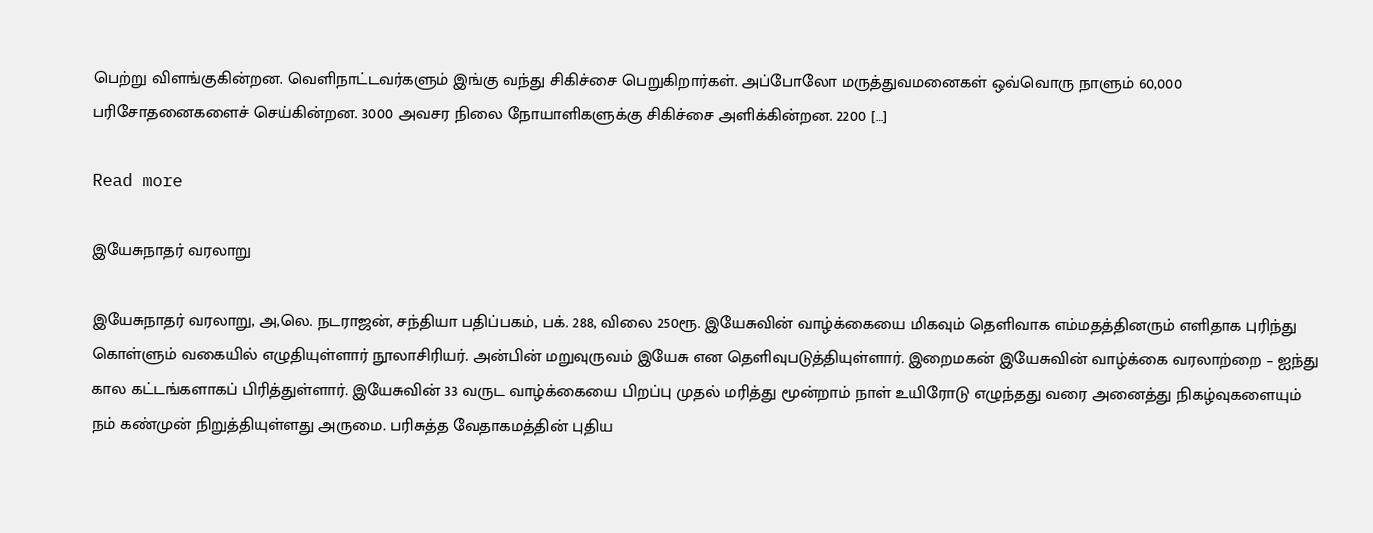பெற்று விளங்குகின்றன. வெளிநாட்டவர்களும் இங்கு வந்து சிகிச்சை பெறுகிறார்கள். அப்போலோ மருத்துவமனைகள் ஒவ்வொரு நாளும் 60,000 பரிசோதனைகளைச் செய்கின்றன. 3000 அவசர நிலை நோயாளிகளுக்கு சிகிச்சை அளிக்கின்றன. 2200 […]

Read more

இயேசுநாதர் வரலாறு

இயேசுநாதர் வரலாறு, அ,லெ. நடராஜன், சந்தியா பதிப்பகம், பக். 288, விலை 250ரூ. இயேசுவின் வாழ்க்கையை மிகவும் தெளிவாக எம்மதத்தினரும் எளிதாக புரிந்து கொள்ளும் வகையில் எழுதியுள்ளார் நூலாசிரியர். அன்பின் மறுவுருவம் இயேசு என தெளிவுபடுத்தியுள்ளார். இறைமகன் இயேசுவின் வாழ்க்கை வரலாற்றை – ஐந்து கால கட்டங்களாகப் பிரித்துள்ளார். இயேசுவின் 33 வருட வாழ்க்கையை பிறப்பு முதல் மரித்து மூன்றாம் நாள் உயிரோடு எழுந்தது வரை அனைத்து நிகழ்வுகளையும் நம் கண்முன் நிறுத்தியுள்ளது அருமை. பரிசுத்த வேதாகமத்தின் புதிய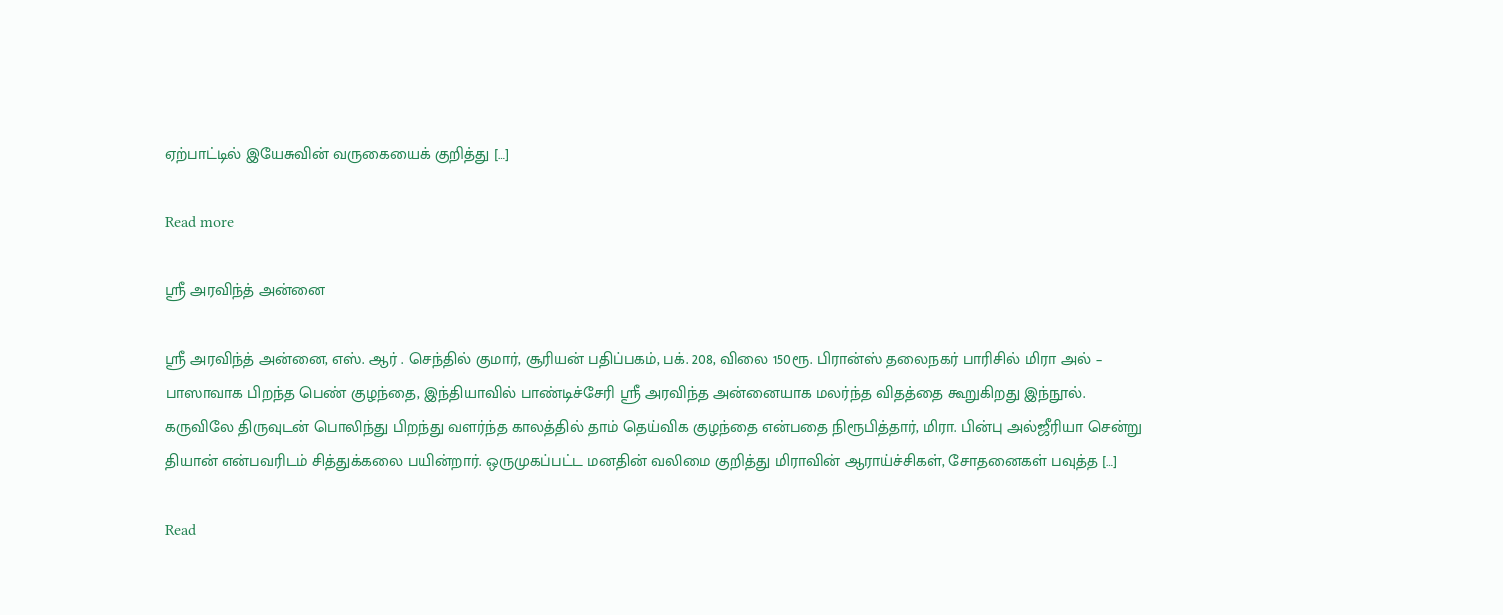ஏற்பாட்டில் இயேசுவின் வருகையைக் குறித்து […]

Read more

ஸ்ரீ அரவிந்த் அன்னை

ஸ்ரீ அரவிந்த் அன்னை, எஸ். ஆர் . செந்தில் குமார், சூரியன் பதிப்பகம், பக். 208, விலை 150ரூ. பிரான்ஸ் தலைநகர் பாரிசில் மிரா அல் – பாஸாவாக பிறந்த பெண் குழந்தை, இந்தியாவில் பாண்டிச்சேரி ஸ்ரீ அரவிந்த அன்னையாக மலர்ந்த விதத்தை கூறுகிறது இந்நூல். கருவிலே திருவுடன் பொலிந்து பிறந்து வளர்ந்த காலத்தில் தாம் தெய்விக குழந்தை என்பதை நிரூபித்தார், மிரா. பின்பு அல்ஜீரியா சென்று தியான் என்பவரிடம் சித்துக்கலை பயின்றார். ஒருமுகப்பட்ட மனதின் வலிமை குறித்து மிராவின் ஆராய்ச்சிகள், சோதனைகள் பவுத்த […]

Read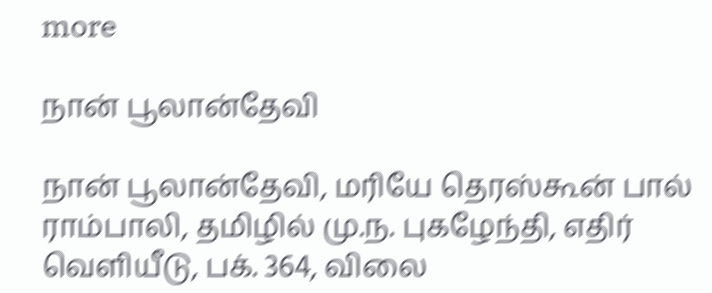more

நான் பூலான்தேவி

நான் பூலான்தேவி, மரியே தெரஸ்கூன் பால் ராம்பாலி, தமிழில் மு.ந. புகழேந்தி, எதிர் வெளியீடு, பக். 364, விலை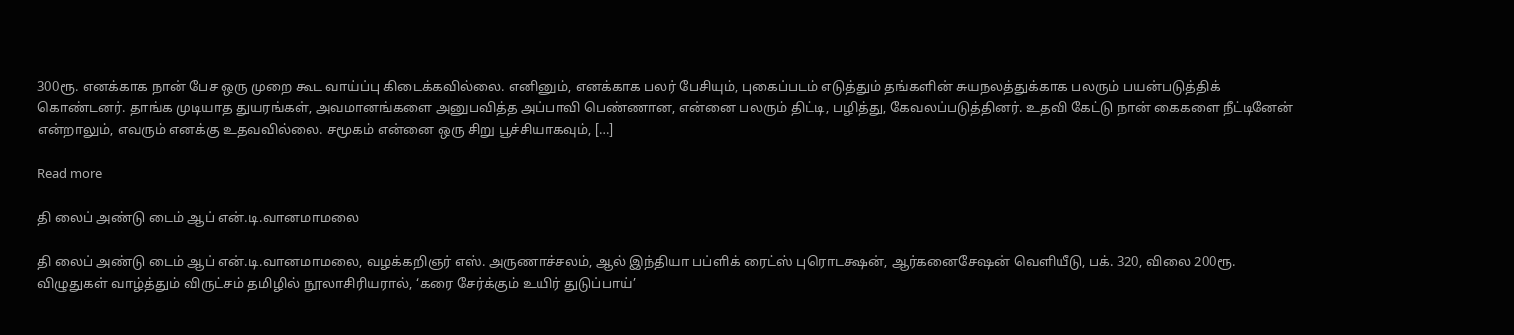300ரூ. எனக்காக நான் பேச ஒரு முறை கூட வாய்ப்பு கிடைக்கவில்லை. எனினும், எனக்காக பலர் பேசியும், புகைப்படம் எடுத்தும் தங்களின் சுயநலத்துக்காக பலரும் பயன்படுத்திக் கொண்டனர். தாங்க முடியாத துயரங்கள், அவமானங்களை அனுபவித்த அப்பாவி பெண்ணான, என்னை பலரும் திட்டி, பழித்து, கேவலப்படுத்தினர். உதவி கேட்டு நான் கைகளை நீட்டினேன் என்றாலும், எவரும் எனக்கு உதவவில்லை. சமூகம் என்னை ஒரு சிறு பூச்சியாகவும், […]

Read more

தி லைப் அண்டு டைம் ஆப் என்.டி.வானமாமலை

தி லைப் அண்டு டைம் ஆப் என்.டி.வானமாமலை, வழக்கறிஞர் எஸ். அருணாச்சலம், ஆல் இந்தியா பப்ளிக் ரைட்ஸ் புரொடக்ஷன், ஆர்கனைசேஷன் வெளியீடு, பக். 320, விலை 200ரூ. விழுதுகள் வாழ்த்தும் விருட்சம் தமிழில் நூலாசிரியரால், ‘கரை சேர்க்கும் உயிர் துடுப்பாய்’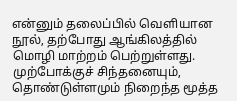என்னும் தலைப்பில் வெளியான நூல், தற்போது ஆங்கிலத்தில் மொழி மாற்றம் பெற்றுள்ளது. முற்போக்குச் சிந்தனையும், தொண்டுள்ளமும் நிறைந்த மூத்த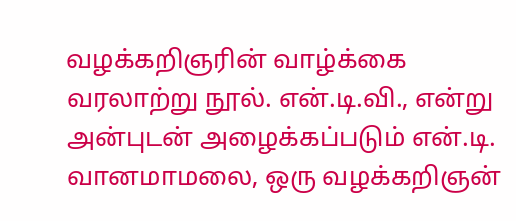வழக்கறிஞரின் வாழ்க்கை வரலாற்று நூல். என்.டி.வி., என்று அன்புடன் அழைக்கப்படும் என்.டி. வானமாமலை, ஒரு வழக்கறிஞன்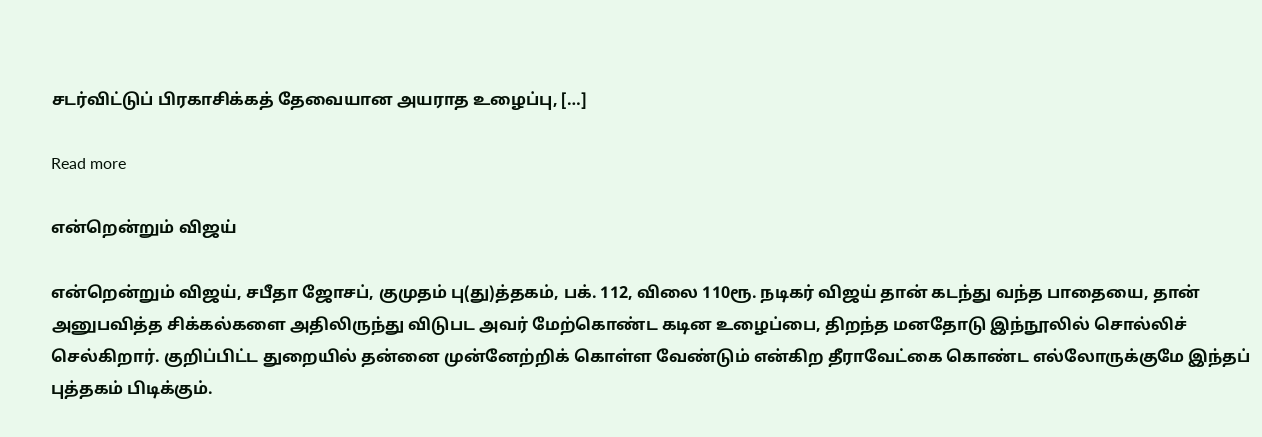சடர்விட்டுப் பிரகாசிக்கத் தேவையான அயராத உழைப்பு, […]

Read more

என்றென்றும் விஜய்

என்றென்றும் விஜய், சபீதா ஜோசப், குமுதம் பு(து)த்தகம், பக். 112, விலை 110ரூ. நடிகர் விஜய் தான் கடந்து வந்த பாதையை, தான் அனுபவித்த சிக்கல்களை அதிலிருந்து விடுபட அவர் மேற்கொண்ட கடின உழைப்பை, திறந்த மனதோடு இந்நூலில் சொல்லிச் செல்கிறார். குறிப்பிட்ட துறையில் தன்னை முன்னேற்றிக் கொள்ள வேண்டும் என்கிற தீராவேட்கை கொண்ட எல்லோருக்குமே இந்தப் புத்தகம் பிடிக்கும்.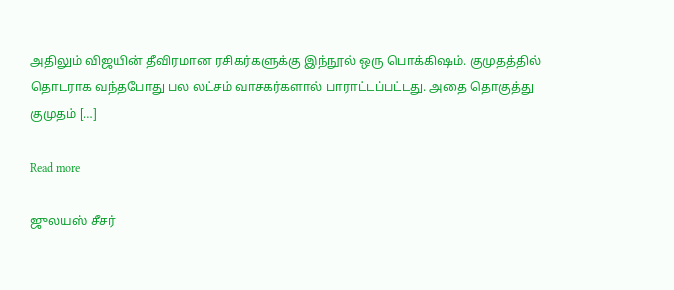அதிலும் விஜயின் தீவிரமான ரசிகர்களுக்கு இந்நூல் ஒரு பொக்கிஷம். குமுதத்தில் தொடராக வந்தபோது பல லட்சம் வாசகர்களால் பாராட்டப்பட்டது. அதை தொகுத்து குமுதம் […]

Read more

ஜுலயஸ் சீசர்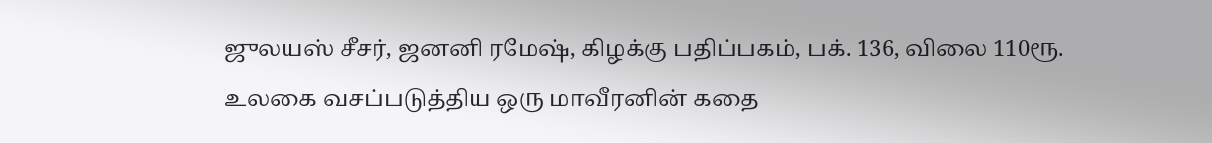ஜுலயஸ் சீசர், ஜனனி ரமேஷ், கிழக்கு பதிப்பகம், பக். 136, விலை 110ரூ. உலகை வசப்படுத்திய ஒரு மாவீரனின் கதை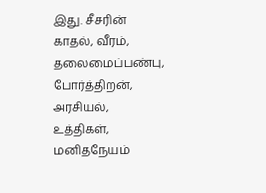இது. சீசரின் காதல், வீரம், தலைமைப்பண்பு, போர்த்திறன், அரசியல், உத்திகள், மனிதநேயம்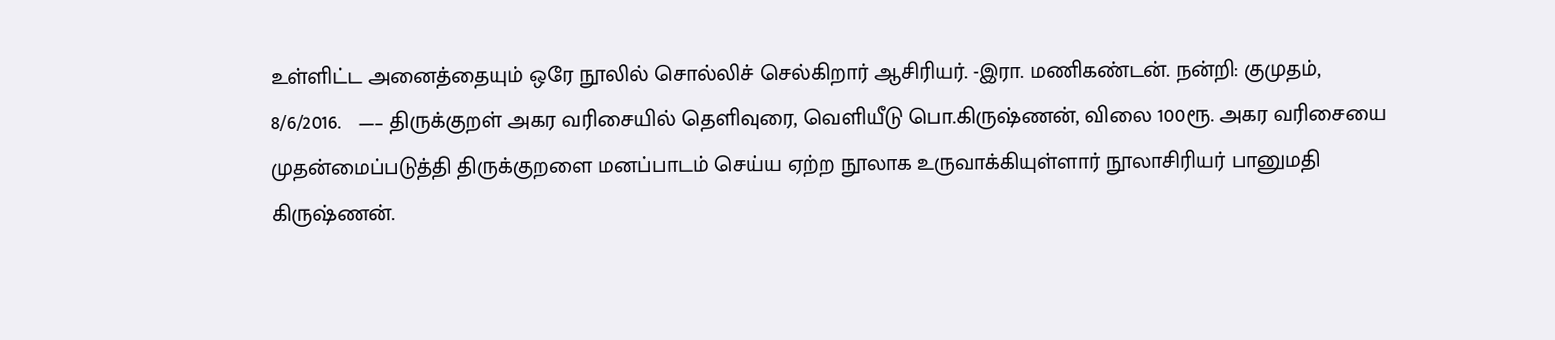உள்ளிட்ட அனைத்தையும் ஒரே நூலில் சொல்லிச் செல்கிறார் ஆசிரியர். -இரா. மணிகண்டன். நன்றி: குமுதம், 8/6/2016.   —– திருக்குறள் அகர வரிசையில் தெளிவுரை, வெளியீடு பொ.கிருஷ்ணன், விலை 100ரூ. அகர வரிசையை முதன்மைப்படுத்தி திருக்குறளை மனப்பாடம் செய்ய ஏற்ற நூலாக உருவாக்கியுள்ளார் நூலாசிரியர் பானுமதி கிருஷ்ணன்.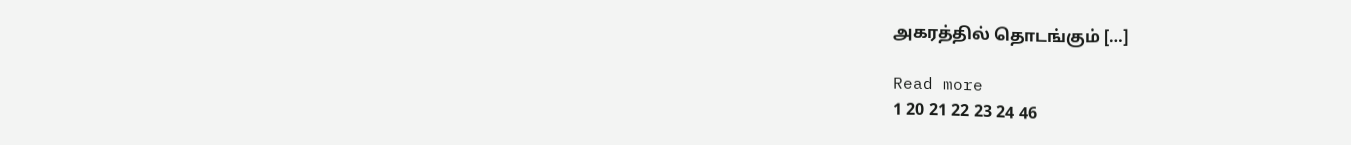அகரத்தில் தொடங்கும் […]

Read more
1 20 21 22 23 24 46